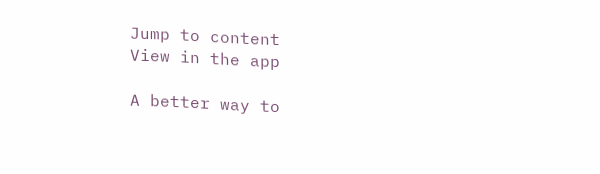Jump to content
View in the app

A better way to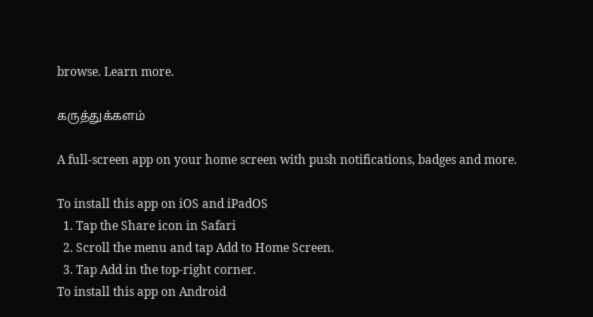browse. Learn more.

கருத்துக்களம்

A full-screen app on your home screen with push notifications, badges and more.

To install this app on iOS and iPadOS
  1. Tap the Share icon in Safari
  2. Scroll the menu and tap Add to Home Screen.
  3. Tap Add in the top-right corner.
To install this app on Android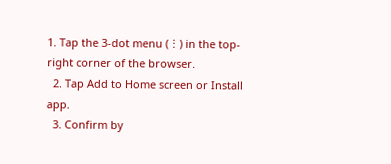1. Tap the 3-dot menu (⋮) in the top-right corner of the browser.
  2. Tap Add to Home screen or Install app.
  3. Confirm by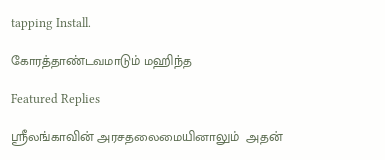tapping Install.

கோரத்தாண்டவமாடும் மஹிந்த

Featured Replies

ஸ்ரீலங்காவின் அரசதலைமையினாலும்  அதன்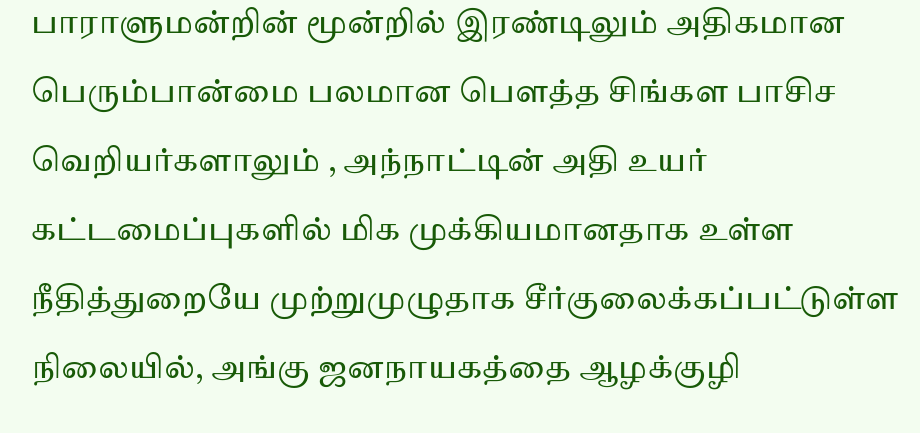பாராளுமன்றின் மூன்றில் இரண்டிலும் அதிகமான  பெரும்பான்மை பலமான பௌத்த சிங்கள பாசிச வெறியர்களாலும் , அந்நாட்டின் அதி உயர் கட்டமைப்புகளில் மிக முக்கியமானதாக உள்ள  நீதித்துறையே முற்றுமுழுதாக சீர்குலைக்கப்பட்டுள்ள நிலையில், அங்கு ஜனநாயகத்தை ஆழக்குழி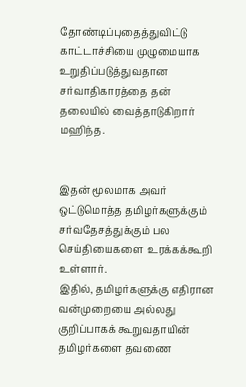தோண்டிப்புதைத்துவிட்டு  காட்டாச்சியை முழுமையாக உறுதிப்படுத்துவதான சர்வாதிகாரத்தை தன் தலையில் வைத்தாடுகிறார் மஹிந்த.


இதன் மூலமாக அவர் ஒட்டுமொத்த தமிழர்களுக்கும் சர்வதேசத்துக்கும் பல  செய்தியைகளை  உரக்கக்கூறி உள்ளார்.
இதில், தமிழர்களுக்கு எதிரான வன்முறையை அல்லது குறிப்பாகக் கூறுவதாயின் தமிழர்களை தவணை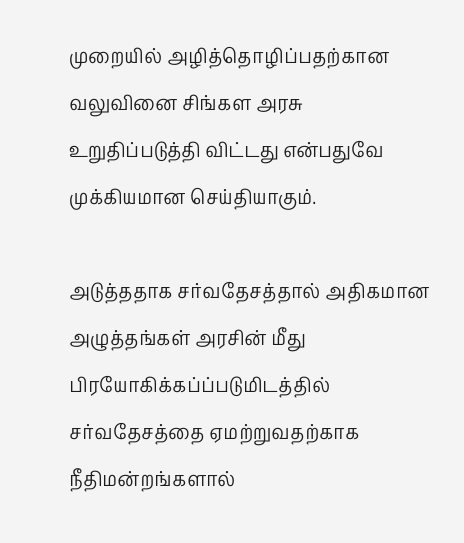முறையில் அழித்தொழிப்பதற்கான வலுவினை சிங்கள அரசு உறுதிப்படுத்தி விட்டது என்பதுவே முக்கியமான செய்தியாகும்.

அடுத்ததாக சர்வதேசத்தால் அதிகமான அழுத்தங்கள் அரசின் மீது பிரயோகிக்கப்ப்படுமிடத்தில் சர்வதேசத்தை ஏமற்றுவதற்காக நீதிமன்றங்களால்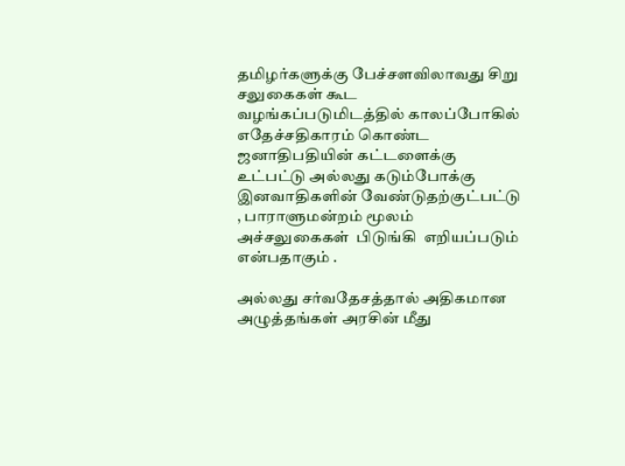தமிழர்களுக்கு பேச்சளவிலாவது சிறு சலுகைகள் கூட வழங்கப்படுமிடத்தில் காலப்போகில் எதேச்சதிகாரம் கொண்ட ஜனாதிபதியின் கட்டளைக்கு உட்பட்டு அல்லது கடும்போக்கு இனவாதிகளின் வேண்டுதற்குட்பட்டு , பாராளுமன்றம் மூலம் அச்சலுகைகள்  பிடுங்கி  எறியப்படும் என்பதாகும் .

அல்லது சர்வதேசத்தால் அதிகமான அழுத்தங்கள் அரசின் மீது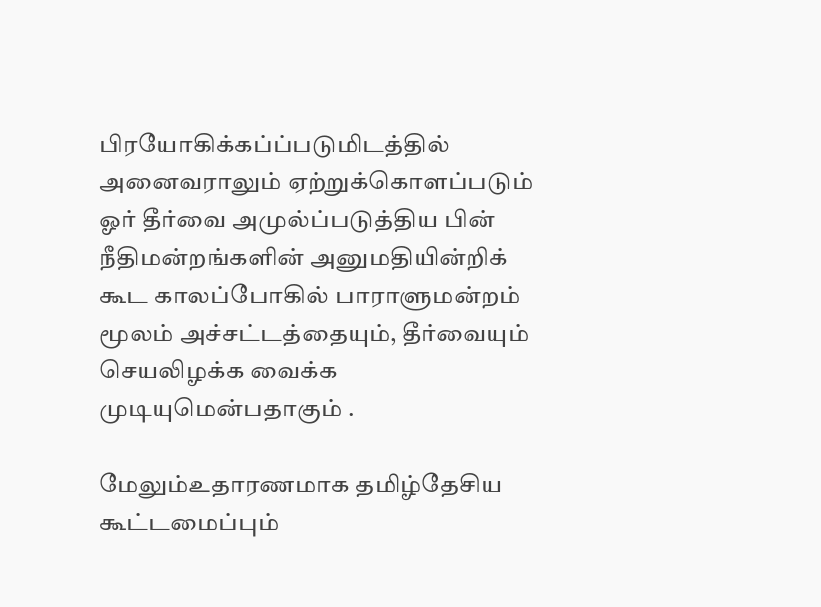பிரயோகிக்கப்ப்படுமிடத்தில் அனைவராலும் ஏற்றுக்கொளப்படும் ஓர் தீர்வை அமுல்ப்படுத்திய பின் நீதிமன்றங்களின் அனுமதியின்றிக் கூட காலப்போகில் பாராளுமன்றம் மூலம் அச்சட்டத்தையும், தீர்வையும்   செயலிழக்க வைக்க முடியுமென்பதாகும் .

மேலும்உதாரணமாக தமிழ்தேசிய கூட்டமைப்பும்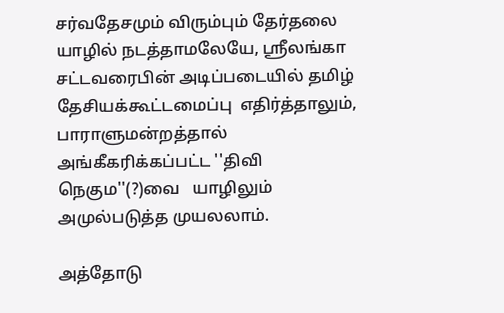சர்வதேசமும் விரும்பும் தேர்தலை  யாழில் நடத்தாமலேயே, ஸ்ரீலங்கா சட்டவரைபின் அடிப்படையில் தமிழ் தேசியக்கூட்டமைப்பு  எதிர்த்தாலும், பாராளுமன்றத்தால் அங்கீகரிக்கப்பட்ட ''திவி நெகும''(?)வை   யாழிலும் அமுல்படுத்த முயலலாம்.

அத்தோடு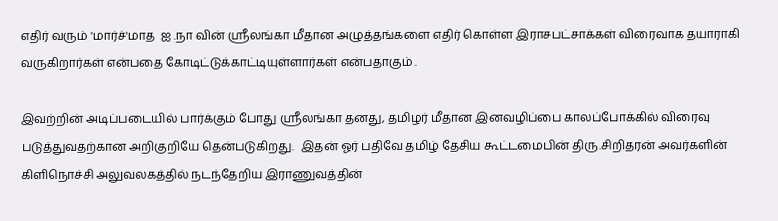எதிர் வரும் 'மார்ச்'மாத  ஐ .நா வின் ஸ்ரீலங்கா மீதான அழுத்தங்களை எதிர் கொள்ள இராசபட்சாக்கள் விரைவாக தயாராகி வருகிறார்கள் என்பதை கோடிட்டுக்காட்டியுள்ளார்கள் என்பதாகும் .

இவற்றின் அடிப்படையில் பார்க்கும் போது ஸ்ரீலங்கா தனது, தமிழர் மீதான இனவழிப்பை காலப்போக்கில் விரைவு படுத்துவதற்கான அறிகுறியே தென்படுகிறது.  இதன் ஓர் பதிவே தமிழ் தேசிய கூட்டமைபின் திரு.சிறிதரன் அவர்களின் கிளிநொச்சி அலுவலகத்தில் நடந்தேறிய இராணுவத்தின்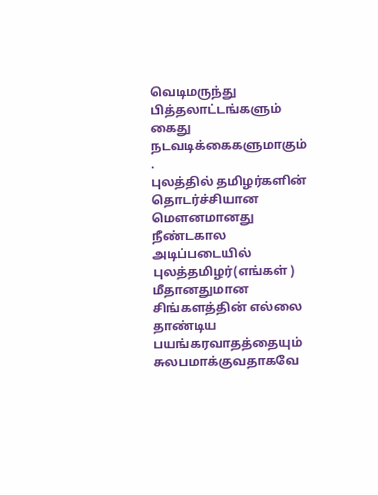வெடிமருந்து  பித்தலாட்டங்களும் கைது நடவடிக்கைகளுமாகும்
.
புலத்தில் தமிழர்களின் தொடர்ச்சியான மௌனமானது நீண்டகால அடிப்படையில் புலத்தமிழர்(எங்கள் ) மீதானதுமான  சிங்களத்தின் எல்லை தாண்டிய பயங்கரவாதத்தையும்  சுலபமாக்குவதாகவே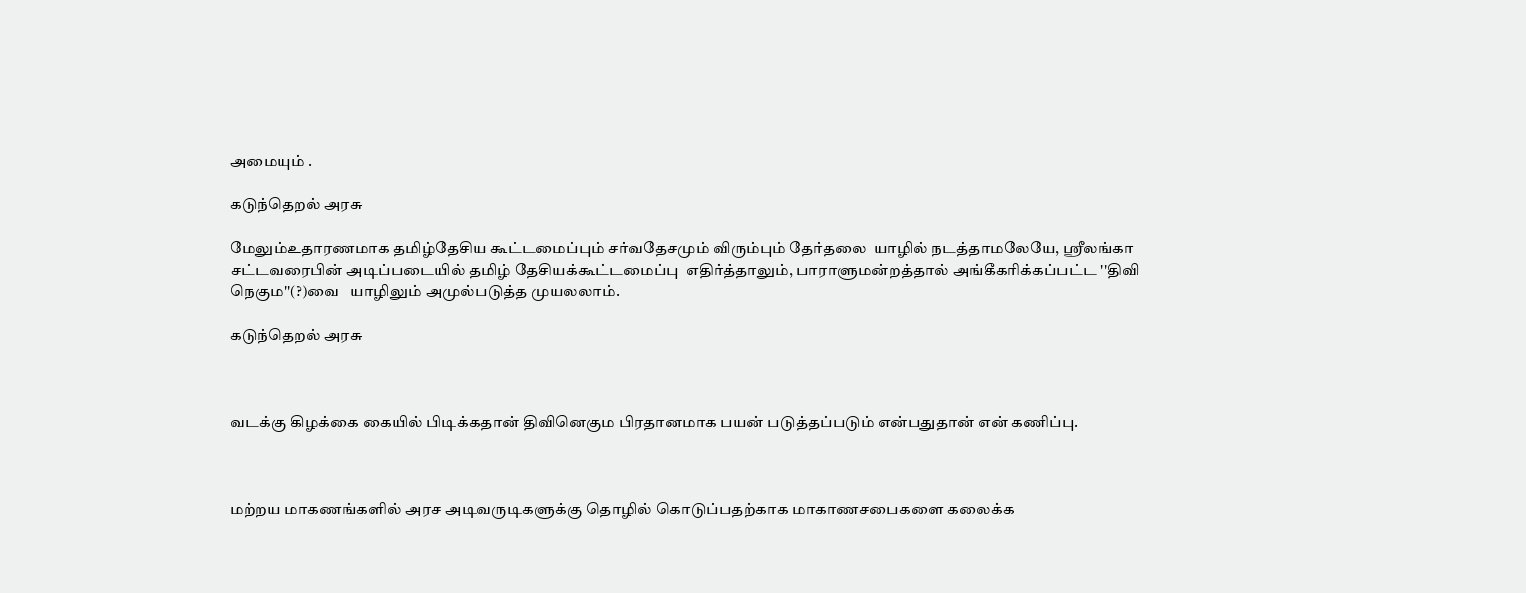அமையும் .

கடுந்தெறல் அரசு

மேலும்உதாரணமாக தமிழ்தேசிய கூட்டமைப்பும் சர்வதேசமும் விரும்பும் தேர்தலை  யாழில் நடத்தாமலேயே, ஸ்ரீலங்கா சட்டவரைபின் அடிப்படையில் தமிழ் தேசியக்கூட்டமைப்பு  எதிர்த்தாலும், பாராளுமன்றத்தால் அங்கீகரிக்கப்பட்ட ''திவி நெகும''(?)வை   யாழிலும் அமுல்படுத்த முயலலாம்.

கடுந்தெறல் அரசு



வடக்கு கிழக்கை கையில் பிடிக்கதான் திவினெகும பிரதானமாக பயன் படுத்தப்படும் என்பதுதான் என் கணிப்பு.



மற்றய மாகணங்களில் அரச அடிவருடிகளுக்கு தொழில் கொடுப்பதற்காக மாகாணசபைகளை கலைக்க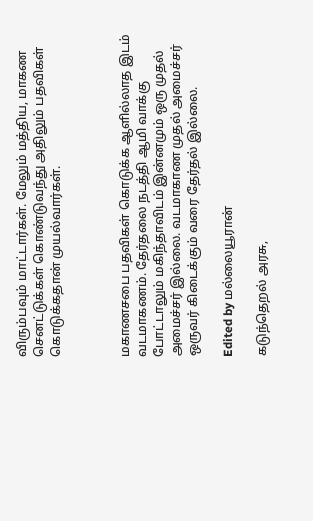விரும்பவும் மாட்டார்கள். மேலும் மத்திய, மாகண செனட்டுக்கள் கொண்டுவந்து அதிலும் பதவிகள் கொடுக்கதான் முயல்வார்கள்.



மகாணசபை பதவிகள் கொடுக்க ஆளில்லாத இடம் வடமாகணம். தேர்தலை நடத்தி ஆமி வாக்கு போட்டாலும் மகிந்தாவிடம் இன்னமும் ஒரு முதல் அமைச்சர் இல்லை. வடமாகாண முதல் அமைச்சர் ஒருவர் கிடைக்கும் வரை தேர்தல் இல்லை.

Edited by மல்லையூரான்

கடுந்தெறல் அரசு,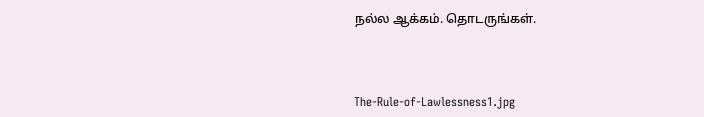நல்ல ஆக்கம். தொடருங்கள்.



The-Rule-of-Lawlessness1.jpg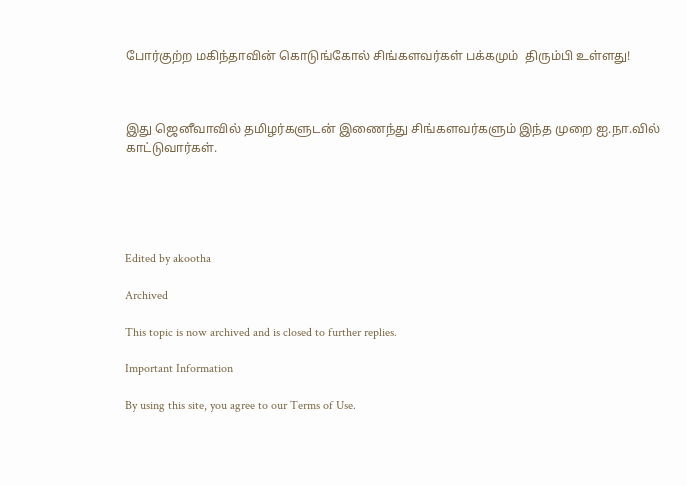போர்குற்ற மகிந்தாவின் கொடுங்கோல் சிங்களவர்கள் பக்கமும்  திரும்பி உள்ளது!



இது ஜெனீவாவில் தமிழர்களுடன் இணைந்து சிங்களவர்களும் இந்த முறை ஐ.நா.வில் காட்டுவார்கள்.





Edited by akootha

Archived

This topic is now archived and is closed to further replies.

Important Information

By using this site, you agree to our Terms of Use.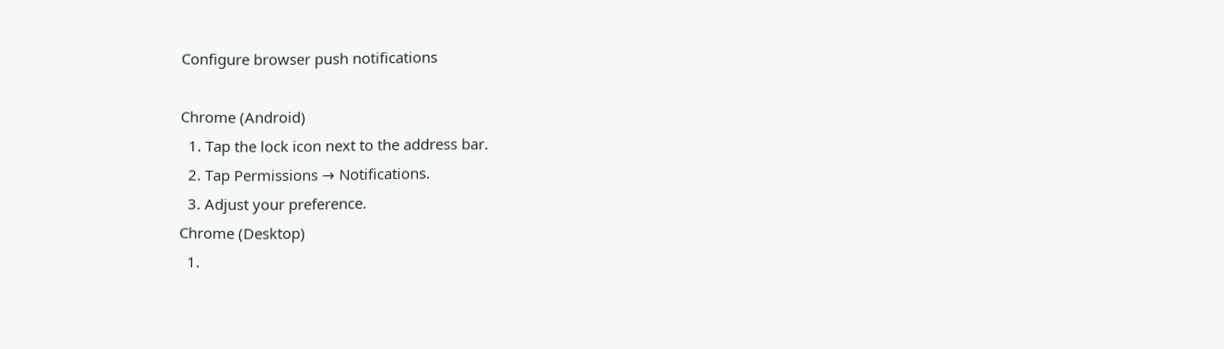Configure browser push notifications

Chrome (Android)
  1. Tap the lock icon next to the address bar.
  2. Tap Permissions → Notifications.
  3. Adjust your preference.
Chrome (Desktop)
  1.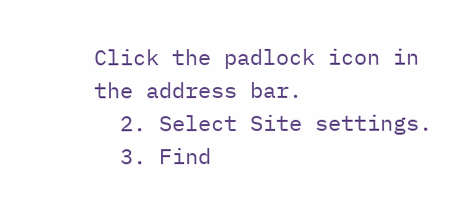Click the padlock icon in the address bar.
  2. Select Site settings.
  3. Find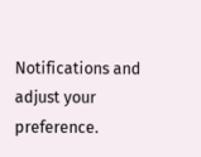Notifications and adjust your preference.